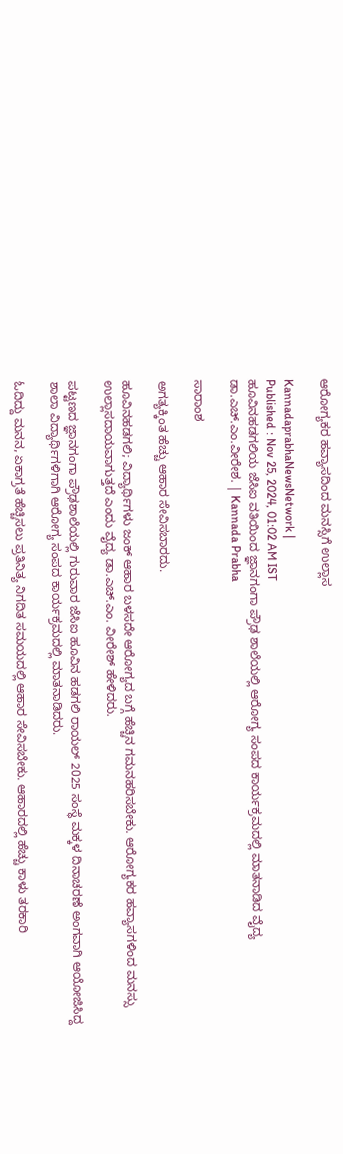ಆರೋಗ್ಯಕರ ಹವ್ಯಾಸದಿಂದ ಮನಸ್ಸಿಗೆ ಉಲ್ಲಾಸ

KannadaprabhaNewsNetwork |
Published : Nov 25, 2024, 01:02 AM IST
ಹೂವಿನಹಡಗಲಿಯ ಜೆಸಿಐ ವತಿಯಿಂದ ಜ್ಞಾನಗಂಗಾ ಪ್ರೌಢ ಶಾಲೆಯಲ್ಲಿ ಆರೋಗ್ಯ ಸಂಪದ ಕಾರ್ಯಕ್ರಮದಲ್ಲಿ ಮಾತನಾಡಿದ ವೈದ್ಯ ಡಾ.ಎಚ್‌.ಎಂ.ವೀರೇಶ. | Kannada Prabha

ಸಾರಾಂಶ

ಅಗತ್ಯಕ್ಕಿಂತ ಹೆಚ್ಚು ಆಹಾರ ಸೇವಿಸಬಾರದು.

ಹೂವಿನಹಡಗಲಿ; ವಿದ್ಯಾರ್ಥಿಗಳು ಜಂಕ್ ಆಹಾರ ಬಳಸದೇ ಆರೋಗ್ಯದ ಬಗ್ಗೆ ಹೆಚ್ಚಿನ ಗಮನಹರಿಸಬೇಕು. ಆರೋಗ್ಯಕರ ಹವ್ಯಾಸಗಳಿಂದ ಮನಸ್ಸು ಉಲ್ಲಾಸದಾಯವಾಗುತ್ತದೆ ಎಂದು ವೈದ್ಯ ಡಾ.ಎಚ್.ಎಂ. ವೀರೇಶ್ ಹೇಳಿದರು.

ಪಟ್ಟಣದ ಜ್ಞಾನಗಂಗಾ ಪ್ರೌಢಶಾಲೆಯಲ್ಲಿ ಗುರುವಾರ ಜೆಸಿಐ ಹೂವಿನ ಹಡಗಲಿ ರಾಯಲ್ 2025 ಸಂಸ್ಥೆ ಮಕ್ಕಳ ದಿನಾಚರಣೆ ಅಂಗವಾಗಿ ಆಯೋಜಿಸಿದ್ದ ಶಾಲಾ ವಿದ್ಯಾರ್ಥಿಗಳಿಗಾಗಿ ಆರೋಗ್ಯ ಸಂಪದ ಕಾರ್ಯಕ್ರಮದಲ್ಲಿ ಮಾತನಾಡಿದರು.

ಓದಿದ್ದು ಮನನ, ಏಕಾಗ್ರತೆ ಹೆಚ್ಚಿಸಲು ಪ್ರತಿನಿತ್ಯ ನಿಗದಿತ ಸಮಯದಲ್ಲಿ ಆಹಾರ ಸೇವಿಸಬೇಕು. ಆಹಾರದಲ್ಲಿ ಹೆಚ್ಚು ಕಾಳು ತರಕಾರಿ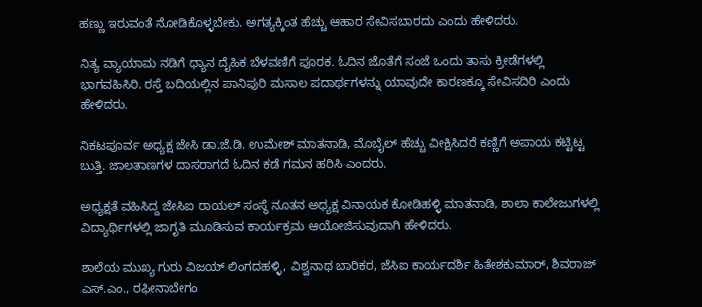ಹಣ್ಣು ಇರುವಂತೆ ನೋಡಿಕೊಳ್ಳಬೇಕು. ಅಗತ್ಯಕ್ಕಿಂತ ಹೆಚ್ಚು ಆಹಾರ ಸೇವಿಸಬಾರದು ಎಂದು ಹೇಳಿದರು.

ನಿತ್ಯ ವ್ಯಾಯಾಮ ನಡಿಗೆ ಧ್ಯಾನ ದೈಹಿಕ ಬೆಳವಣಿಗೆ ಪೂರಕ. ಓದಿನ ಜೊತೆಗೆ ಸಂಜೆ ಒಂದು ತಾಸು ಕ್ರೀಡೆಗಳಲ್ಲಿ ಭಾಗವಹಿಸಿರಿ. ರಸ್ತೆ ಬದಿಯಲ್ಲಿನ ಪಾನಿಪುರಿ ಮಸಾಲ ಪದಾರ್ಥಗಳನ್ನು ಯಾವುದೇ ಕಾರಣಕ್ಕೂ ಸೇವಿಸದಿರಿ ಎಂದು ಹೇಳಿದರು.

ನಿಕಟಪೂರ್ವ ಅಧ್ಯಕ್ಷ ಜೇಸಿ ಡಾ.ಜೆ.ಡಿ. ಉಮೇಶ್ ಮಾತನಾಡಿ, ಮೊಬೈಲ್ ಹೆಚ್ಚು ವೀಕ್ಷಿಸಿದರೆ ಕಣ್ಣಿಗೆ ಅಪಾಯ ಕಟ್ಟಿಟ್ಟ ಬುತ್ತಿ. ಜಾಲತಾಣಗಳ ದಾಸರಾಗದೆ ಓದಿನ ಕಡೆ ಗಮನ ಹರಿಸಿ ಎಂದರು.

ಅಧ್ಯಕ್ಷತೆ ವಹಿಸಿದ್ದ ಜೇಸಿಐ ರಾಯಲ್ ಸಂಸ್ಥೆ ನೂತನ ಅಧ್ಯಕ್ಷ ವಿನಾಯಕ ಕೋಡಿಹಳ್ಳಿ ಮಾತನಾಡಿ, ಶಾಲಾ ಕಾಲೇಜುಗಳಲ್ಲಿ ವಿದ್ಯಾರ್ಥಿಗಳಲ್ಲಿ ಜಾಗೃತಿ ಮೂಡಿಸುವ ಕಾರ್ಯಕ್ರಮ ಆಯೋಜಿಸುವುದಾಗಿ ಹೇಳಿದರು.

ಶಾಲೆಯ ಮುಖ್ಯ ಗುರು ವಿಜಯ್ ಲಿಂಗದಹಳ್ಳಿ, ವಿಶ್ವನಾಥ ಬಾರಿಕರ, ಜೆಸಿಐ ಕಾರ್ಯದರ್ಶಿ ಹಿತೇಶಕುಮಾರ್, ಶಿವರಾಜ್ ಎಸ್.ಎಂ., ರಫೀನಾಬೇಗಂ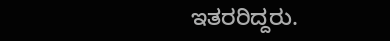ಇತರರಿದ್ದರು.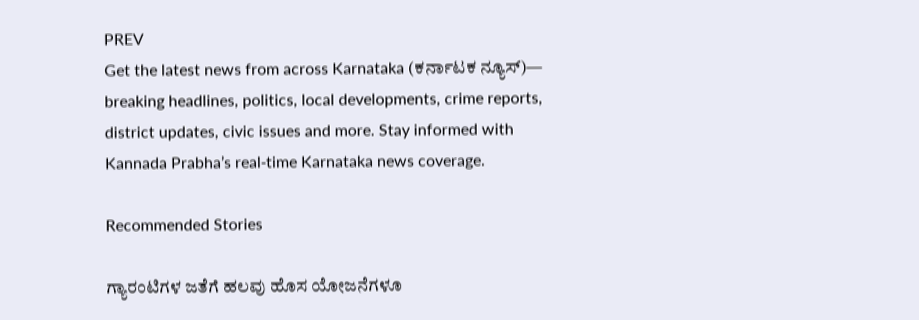PREV
Get the latest news from across Karnataka (ಕರ್ನಾಟಕ ನ್ಯೂಸ್)— breaking headlines, politics, local developments, crime reports, district updates, civic issues and more. Stay informed with Kannada Prabha’s real‑time Karnataka news coverage.

Recommended Stories

ಗ್ಯಾರಂಟಿಗಳ ಜತೆಗೆ ಹಲವು ಹೊಸ ಯೋಜನೆಗಳೂ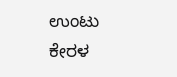ಉಂಟು
ಕೇರಳ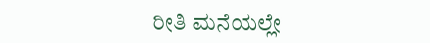ರೀತಿ ಮನೆಯಲ್ಲೇ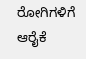ರೋಗಿಗಳಿಗೆ ಆರೈಕೆ